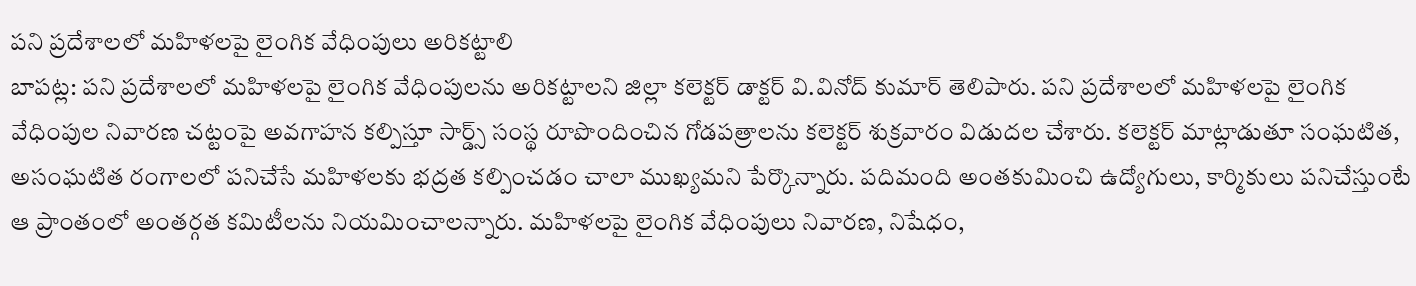పని ప్రదేశాలలో మహిళలపై లైంగిక వేధింపులు అరికట్టాలి
బాపట్ల: పని ప్రదేశాలలో మహిళలపై లైంగిక వేధింపులను అరికట్టాలని జిల్లా కలెక్టర్ డాక్టర్ వి.వినోద్ కుమార్ తెలిపారు. పని ప్రదేశాలలో మహిళలపై లైంగిక వేధింపుల నివారణ చట్టంపై అవగాహన కల్పిస్తూ సార్డ్స్ సంస్థ రూపొందించిన గోడపత్రాలను కలెక్టర్ శుక్రవారం విడుదల చేశారు. కలెక్టర్ మాట్లాడుతూ సంఘటిత, అసంఘటిత రంగాలలో పనిచేసే మహిళలకు భద్రత కల్పించడం చాలా ముఖ్యమని పేర్కొన్నారు. పదిమంది అంతకుమించి ఉద్యోగులు, కార్మికులు పనిచేస్తుంటే ఆ ప్రాంతంలో అంతర్గత కమిటీలను నియమించాలన్నారు. మహిళలపై లైంగిక వేధింపులు నివారణ, నిషేధం,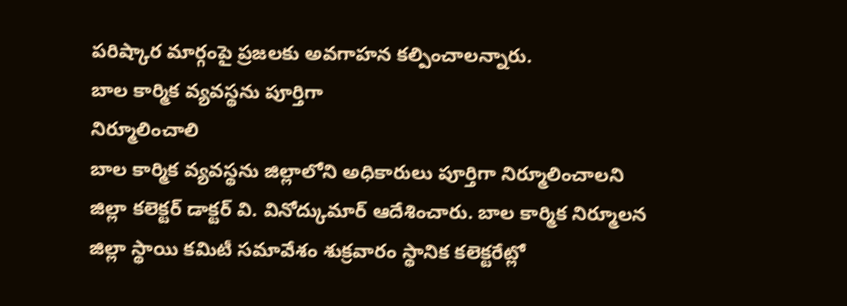పరిష్కార మార్గంపై ప్రజలకు అవగాహన కల్పించాలన్నారు.
బాల కార్మిక వ్యవస్థను పూర్తిగా
నిర్మూలించాలి
బాల కార్మిక వ్యవస్థను జిల్లాలోని అధికారులు పూర్తిగా నిర్మూలించాలని జిల్లా కలెక్టర్ డాక్టర్ వి. వినోద్కుమార్ ఆదేశించారు. బాల కార్మిక నిర్మూలన జిల్లా స్థాయి కమిటీ సమావేశం శుక్రవారం స్థానిక కలెక్టరేట్లో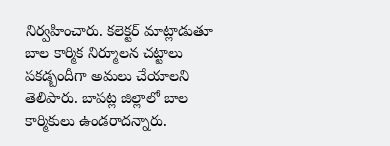నిర్వహించారు. కలెక్టర్ మాట్లాడుతూ బాల కార్మిక నిర్మూలన చట్టాలు పకడ్బందీగా అమలు చేయాలని తెలిపారు. బాపట్ల జిల్లాలో బాల కార్మికులు ఉండరాదన్నారు.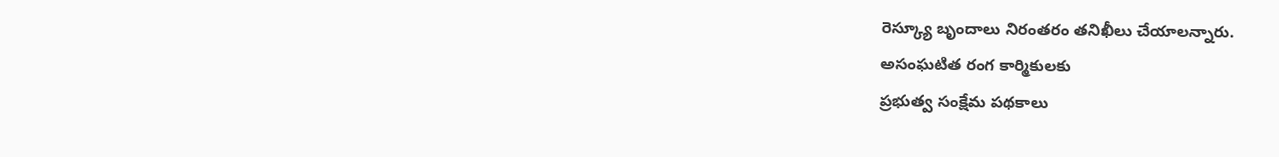రెస్క్యూ బృందాలు నిరంతరం తనిఖీలు చేయాలన్నారు.
అసంఘటిత రంగ కార్మికులకు
ప్రభుత్వ సంక్షేమ పథకాలు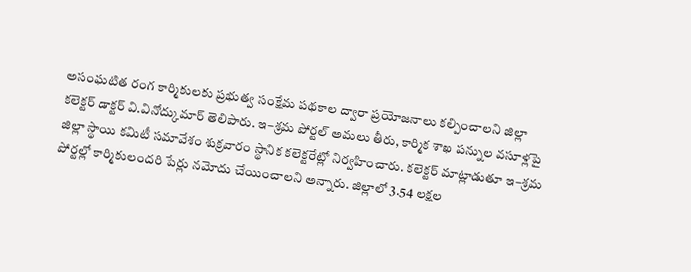అసంఘటిత రంగ కార్మికులకు ప్రభుత్వ సంక్షేమ పథకాల ద్వారా ప్రయోజనాలు కల్పించాలని జిల్లా కలెక్టర్ డాక్టర్ వి.వినోద్కుమార్ తెలిపారు. ఇ–శ్రమ పోర్టల్ అమలు తీరు, కార్మిక శాఖ పన్నుల వసూళ్లపై జిల్లా స్థాయి కమిటీ సమావేశం శుక్రవారం స్థానిక కలెక్టరేట్లో నిర్వహించారు. కలెక్టర్ మాట్లాడుతూ ఇ–శ్రమ పోర్టల్లో కార్మికులందరి పేర్లు నమోదు చేయించాలని అన్నారు. జిల్లాలో 3.54 లక్షల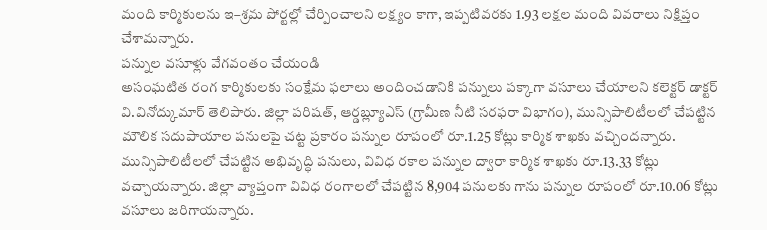మంది కార్మికులను ఇ–శ్రమ పోర్టల్లో చేర్పించాలని లక్ష్యం కాగా, ఇప్పటివరకు 1.93 లక్షల మంది వివరాలు నిక్షిప్తం చేశామన్నారు.
పన్నుల వసూళ్లు వేగవంతం చేయండి
అసంఘటిత రంగ కార్మికులకు సంక్షేమ ఫలాలు అందించడానికి పన్నులు పక్కాగా వసూలు చేయాలని కలెక్టర్ డాక్టర్ వి.వినోద్కుమార్ తెలిపారు. జిల్లా పరిషత్, ఆర్డబ్ల్యూఎస్ (గ్రామీణ నీటి సరఫరా విభాగం), మున్సిపాలిటీలలో చేపట్టిన మౌలిక సదుపాయాల పనులపై చట్ట ప్రకారం పన్నుల రూపంలో రూ.1.25 కోట్లు కార్మిక శాఖకు వచ్చిందన్నారు. మున్సిపాలిటీలలో చేపట్టిన అభివృద్ధి పనులు, వివిధ రకాల పన్నుల ద్వారా కార్మిక శాఖకు రూ.13.33 కోట్లు వచ్చాయన్నారు. జిల్లా వ్యాప్తంగా వివిధ రంగాలలో చేపట్టిన 8,904 పనులకు గాను పన్నుల రూపంలో రూ.10.06 కోట్లు వసూలు జరిగాయన్నారు.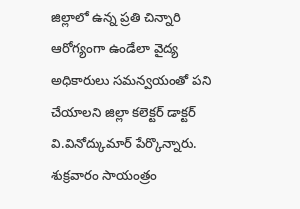జిల్లాలో ఉన్న ప్రతి చిన్నారి ఆరోగ్యంగా ఉండేలా వైద్య అధికారులు సమన్వయంతో పని చేయాలని జిల్లా కలెక్టర్ డాక్టర్ వి.వినోద్కుమార్ పేర్కొన్నారు. శుక్రవారం సాయంత్రం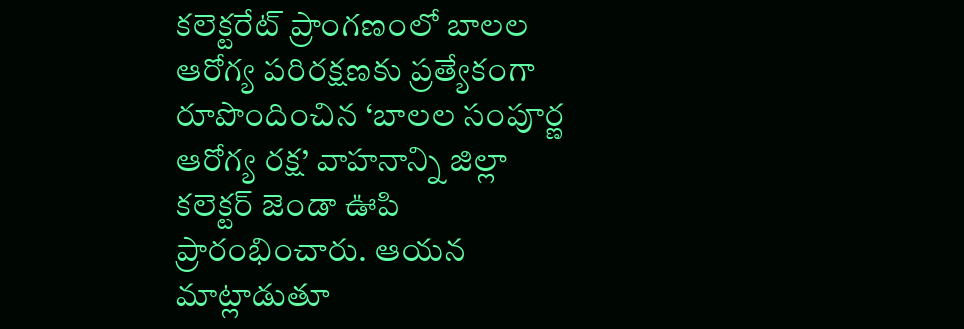కలెక్టరేట్ ప్రాంగణంలో బాలల ఆరోగ్య పరిరక్షణకు ప్రత్యేకంగా రూపొందించిన ‘బాలల సంపూర్ణ ఆరోగ్య రక్ష’ వాహనాన్ని జిల్లా కలెక్టర్ జెండా ఊపి ప్రారంభించారు. ఆయన మాట్లాడుతూ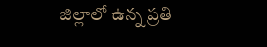జిల్లాలో ఉన్న ప్రతి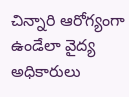చిన్నారి ఆరోగ్యంగా ఉండేలా వైద్య అధికారులు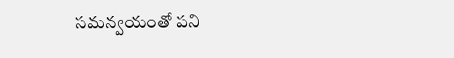సమన్వయంతో పని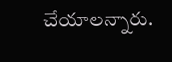చేయాలన్నారు.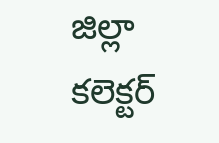జిల్లా కలెక్టర్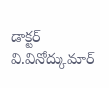డాక్టర్ వి.వినోద్కుమార్